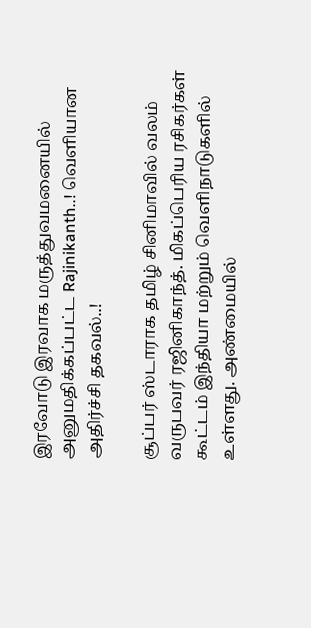இரவோடு இரவாக மருத்துவமனையில் அனுமதிக்கப்பட்ட Rajinikanth..! வெளியான அதிர்ச்சி தகவல்..!

சூப்பர் ஸ்டாராக தமிழ் சினிமாவில் வலம் வருபவர் ரஜினிகாந்த். மிகப்பெரிய ரசிகர்கள் கூட்டம் இந்தியா மற்றும் வெளிநாடுகளில் உள்ளது. அண்மையில்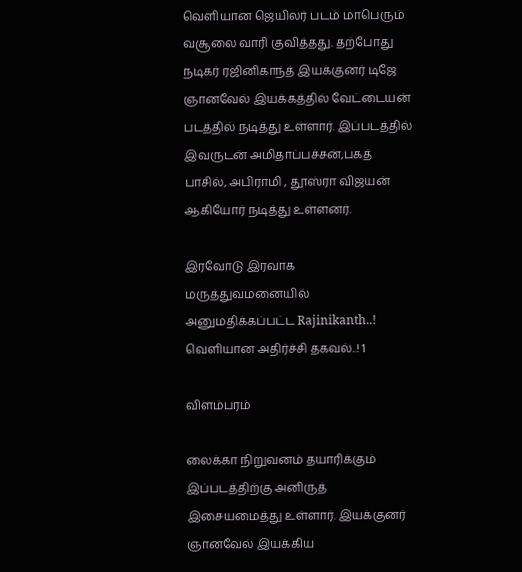வெளியான ஜெயிலர் படம் மாபெரும் வசூலை வாரி குவித்தது. தற்போது நடிகர் ரஜினிகாந்த் இயக்குனர் டிஜே ஞானவேல் இயக்கத்தில் வேட்டையன் படத்தில் நடித்து உள்ளார். இப்படத்தில் இவருடன் அமிதாப்பச்சன்,பகத் பாசில், அபிராமி , தூஸ்ரா விஜயன் ஆகியோர் நடித்து உள்ளனர்.

இரவோடு இரவாக மருத்துவமனையில் அனுமதிக்கப்பட்ட Rajinikanth..! வெளியான அதிர்ச்சி தகவல்..! 1

விளம்பரம்

லைக்கா நிறுவனம் தயாரிக்கும் இப்படத்திற்கு அனிருத் இசையமைத்து உள்ளார். இயக்குனர் ஞானவேல் இயக்கிய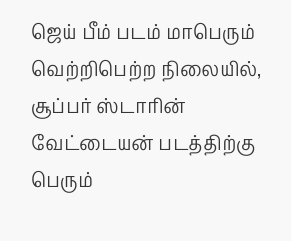ஜெய் பீம் படம் மாபெரும் வெற்றிபெற்ற நிலையில், சூப்பர் ஸ்டாரின் வேட்டையன் படத்திற்கு பெரும்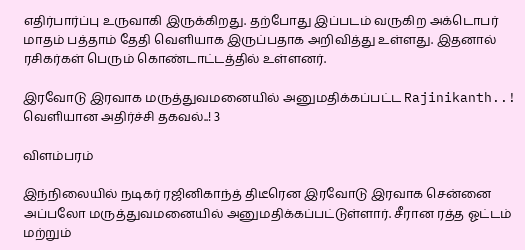எதிர்பார்ப்பு உருவாகி இருக்கிறது. தற்போது இப்படம் வருகிற அக்டொபர் மாதம் பத்தாம் தேதி வெளியாக இருப்பதாக அறிவித்து உள்ளது. இதனால் ரசிகர்கள் பெரும் கொண்டாட்டத்தில் உள்ளனர்.

இரவோடு இரவாக மருத்துவமனையில் அனுமதிக்கப்பட்ட Rajinikanth..! வெளியான அதிர்ச்சி தகவல்..! 3

விளம்பரம்

இந்நிலையில் நடிகர் ரஜினிகாந்த் திடீரென இரவோடு இரவாக சென்னை அப்பலோ மருத்துவமனையில் அனுமதிக்கப்பட்டுள்ளார். சீரான ரத்த ஓட்டம் மற்றும்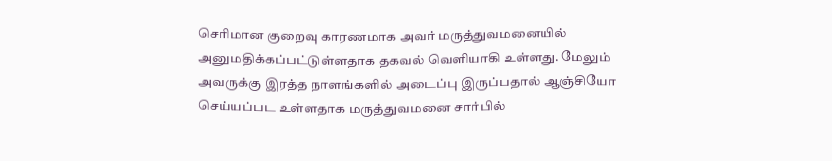செரிமான குறைவு காரணமாக அவர் மருத்துவமனையில் அனுமதிக்கப்பட்டுள்ளதாக தகவல் வெளியாகி உள்ளது. மேலும் அவருக்கு இரத்த நாளங்களில் அடைப்பு இருப்பதால் ஆஞ்சியோ செய்யப்பட உள்ளதாக மருத்துவமனை சார்பில்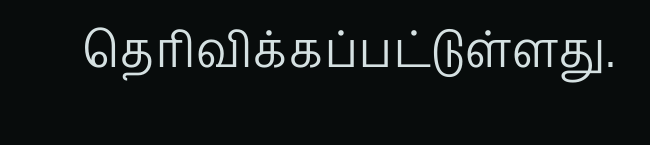தெரிவிக்கப்பட்டுள்ளது.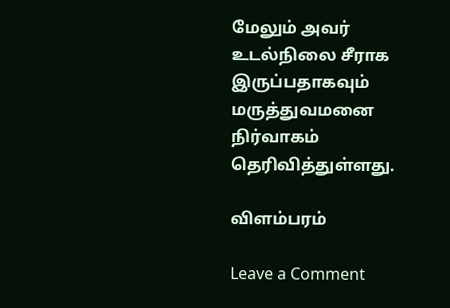மேலும் அவர் உடல்நிலை சீராக இருப்பதாகவும் மருத்துவமனை நிர்வாகம் தெரிவித்துள்ளது.

விளம்பரம்

Leave a Comment